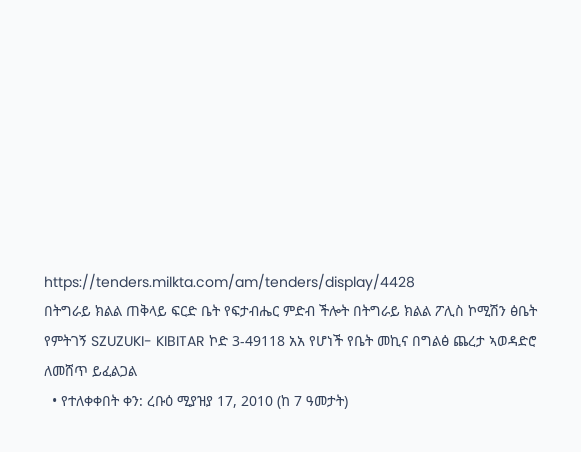https://tenders.milkta.com/am/tenders/display/4428
በትግራይ ክልል ጠቅላይ ፍርድ ቤት የፍታብሔር ምድብ ችሎት በትግራይ ክልል ፖሊስ ኮሚሽን ፅቤት የምትገኝ SZUZUKI- KIBITAR ኮድ 3-49118 አአ የሆነች የቤት መኪና በግልፅ ጨረታ ኣወዳድሮ ለመሸጥ ይፈልጋል
  • የተለቀቀበት ቀን: ረቡዕ ሚያዝያ 17, 2010 (ከ 7 ዓመታት)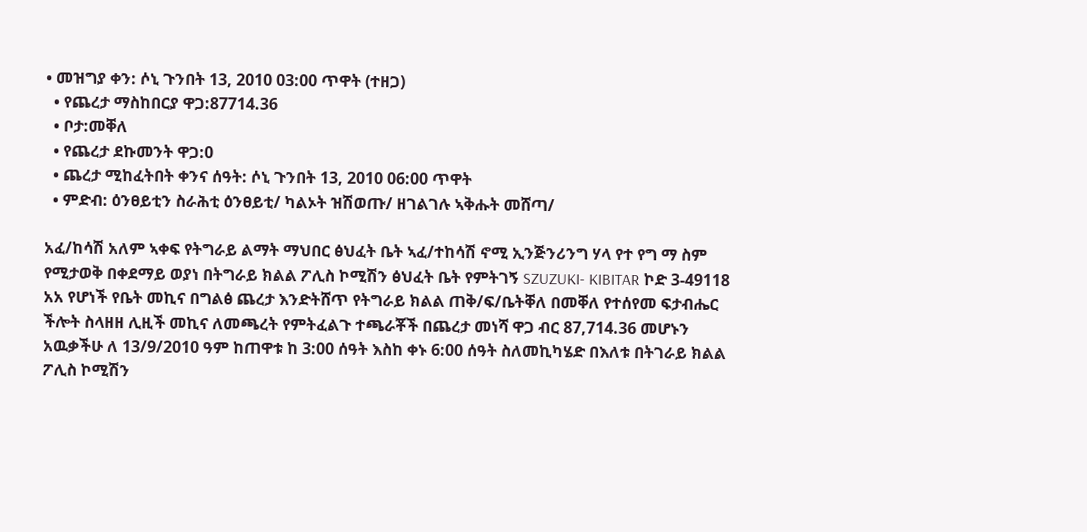• መዝግያ ቀን: ሶኒ ጉንበት 13, 2010 03:00 ጥዋት (ተዘጋ)
  • የጨረታ ማስከበርያ ዋጋ:87714.36
  • ቦታ:መቐለ
  • የጨረታ ደኩመንት ዋጋ:0
  • ጨረታ ሚከፈትበት ቀንና ሰዓት: ሶኒ ጉንበት 13, 2010 06:00 ጥዋት
  • ምድብ: ዕንፀይቲን ስራሕቲ ዕንፀይቲ/ ካልኦት ዝሽወጡ/ ዘገልገሉ ኣቅሑት መሸጣ/

አፈ/ከሳሽ አለም ኣቀፍ የትግራይ ልማት ማህበር ፅህፈት ቤት ኣፈ/ተከሳሽ ኖሚ ኢንጅንሪንግ ሃላ የተ የግ ማ ስም የሚታወቅ በቀደማይ ወያነ በትግራይ ክልል ፖሊስ ኮሚሽን ፅህፈት ቤት የምትገኝ SZUZUKI- KIBITAR ኮድ 3-49118 አአ የሆነች የቤት መኪና በግልፅ ጨረታ እንድትሸጥ የትግራይ ክልል ጠቅ/ፍ/ቤትቐለ በመቐለ የተሰየመ ፍታብሔር ችሎት ስላዘዘ ሊዚች መኪና ለመጫረት የምትፈልጉ ተጫራቾች በጨረታ መነሻ ዋጋ ብር 87,714.36 መሆኑን አዉቃችሁ ለ 13/9/2010 ዓም ከጠዋቱ ከ 3:00 ሰዓት እስከ ቀኑ 6:00 ሰዓት ስለመኪካሄድ በእለቱ በትገራይ ክልል ፖሊስ ኮሚሽን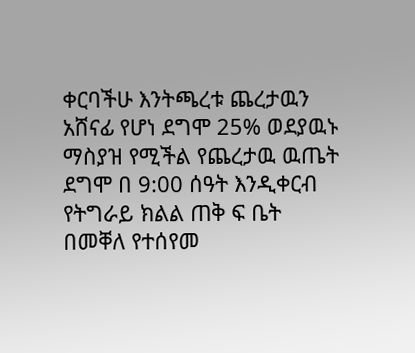ቀርባችሁ እንትጫረቱ ጨረታዉን አሸናፊ የሆነ ደግሞ 25% ወደያዉኑ ማስያዝ የሚችል የጨረታዉ ዉጤት ደግሞ በ 9:00 ሰዓት እንዲቀርብ የትግራይ ክልል ጠቅ ፍ ቤት በመቐለ የተሰየመ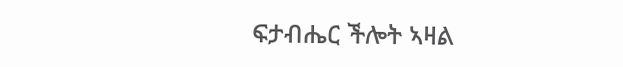ፍታብሔር ችሎት ኣዛል